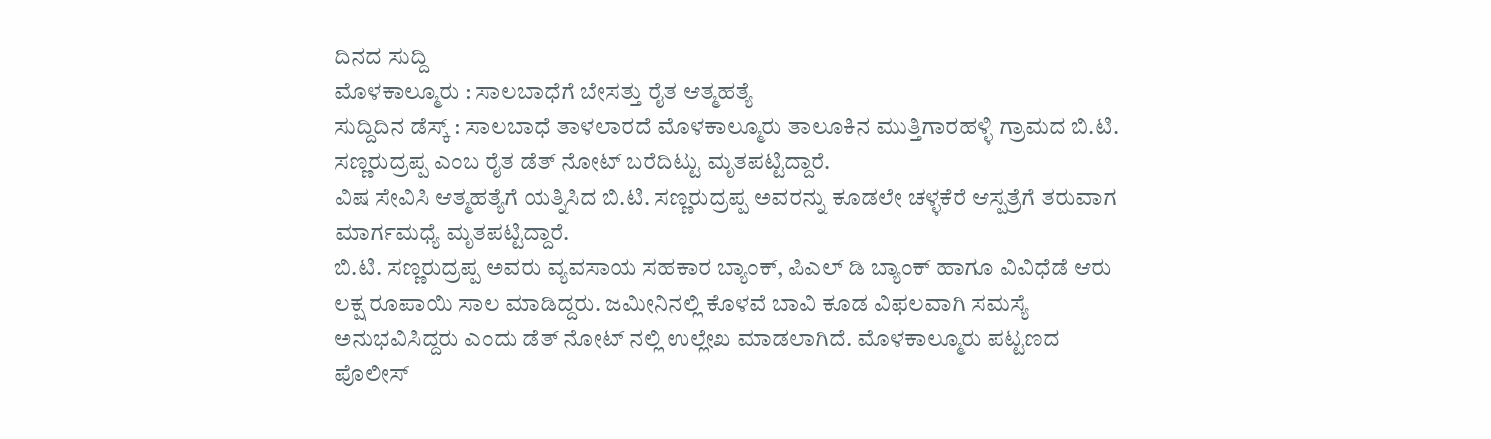ದಿನದ ಸುದ್ದಿ
ಮೊಳಕಾಲ್ಮೂರು : ಸಾಲಬಾಧೆಗೆ ಬೇಸತ್ತು ರೈತ ಆತ್ಮಹತ್ಯೆ
ಸುದ್ದಿದಿನ ಡೆಸ್ಕ್ : ಸಾಲಬಾಧೆ ತಾಳಲಾರದೆ ಮೊಳಕಾಲ್ಮೂರು ತಾಲೂಕಿನ ಮುತ್ತಿಗಾರಹಳ್ಳಿ ಗ್ರಾಮದ ಬಿ.ಟಿ. ಸಣ್ಣರುದ್ರಪ್ಪ ಎಂಬ ರೈತ ಡೆತ್ ನೋಟ್ ಬರೆದಿಟ್ಟು ಮೃತಪಟ್ಟಿದ್ದಾರೆ.
ವಿಷ ಸೇವಿಸಿ ಆತ್ಮಹತ್ಯೆಗೆ ಯತ್ನಿಸಿದ ಬಿ.ಟಿ. ಸಣ್ಣರುದ್ರಪ್ಪ ಅವರನ್ನು ಕೂಡಲೇ ಚಳ್ಳಕೆರೆ ಆಸ್ಪತ್ರೆಗೆ ತರುವಾಗ ಮಾರ್ಗಮಧ್ಯೆ ಮೃತಪಟ್ಟಿದ್ದಾರೆ.
ಬಿ.ಟಿ. ಸಣ್ಣರುದ್ರಪ್ಪ ಅವರು ವ್ಯವಸಾಯ ಸಹಕಾರ ಬ್ಯಾಂಕ್, ಪಿಎಲ್ ಡಿ ಬ್ಯಾಂಕ್ ಹಾಗೂ ವಿವಿಧೆಡೆ ಆರು ಲಕ್ಷ ರೂಪಾಯಿ ಸಾಲ ಮಾಡಿದ್ದರು. ಜಮೀನಿನಲ್ಲಿ ಕೊಳವೆ ಬಾವಿ ಕೂಡ ವಿಫಲವಾಗಿ ಸಮಸ್ಯೆ ಅನುಭವಿಸಿದ್ದರು ಎಂದು ಡೆತ್ ನೋಟ್ ನಲ್ಲಿ ಉಲ್ಲೇಖ ಮಾಡಲಾಗಿದೆ. ಮೊಳಕಾಲ್ಮೂರು ಪಟ್ಟಣದ ಪೊಲೀಸ್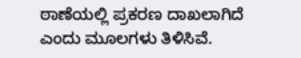ಠಾಣೆಯಲ್ಲಿ ಪ್ರಕರಣ ದಾಖಲಾಗಿದೆ ಎಂದು ಮೂಲಗಳು ತಿಳಿಸಿವೆ.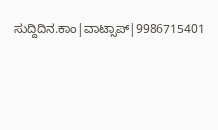ಸುದ್ದಿದಿನ.ಕಾಂ|ವಾಟ್ಸಾಪ್|9986715401